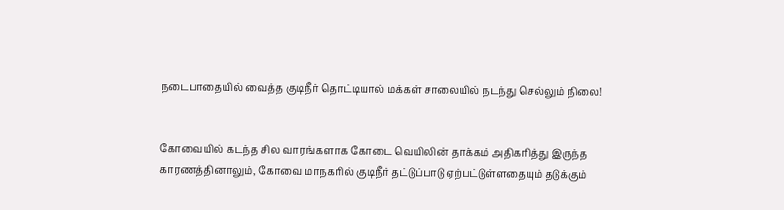நடைபாதையில் வைத்த குடிநீர் தொட்டியால் மக்கள் சாலையில் நடந்து செல்லும் நிலை!


கோவையில் கடந்த சில வாரங்களாக கோடை வெயிலின் தாக்கம் அதிகரித்து இருந்த காரணத்தினாலும், கோவை மாநகரில் குடிநீர் தட்டுப்பாடு ஏற்பட்டுள்ளதையும் தடுக்கும்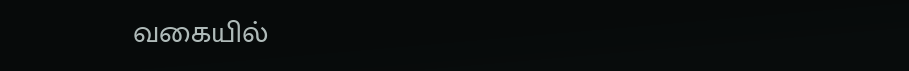வகையில்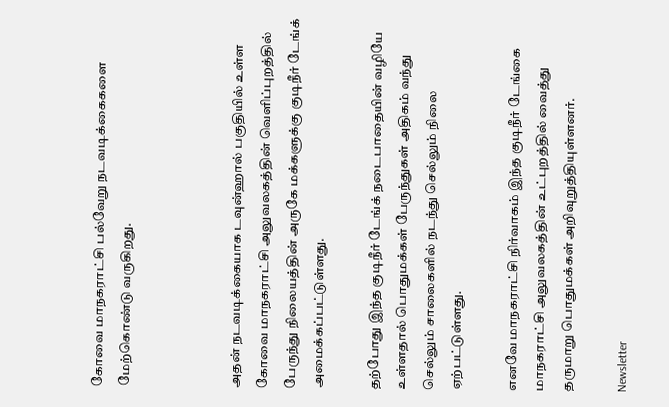கோவை மாநகராட்சி பல்வேறு நடவடிக்கைகளை மேற்கொண்டு வருகிறது.



அதன் நடவடிக்கையாக டவுன்ஹால் பகுதியில் உள்ள கோவை மாநகராட்சி அலுவலகத்தின் வெளிப்புறத்தில் பேருந்து நிலையத்தின் அருகே மக்களுக்கு குடிநீர் டேங்க் அமைக்கப்பட்டுள்ளது.

தற்போது இந்த குடிநீர் டேங்க் நடைபாதையின் வழியே உள்ளதால் பொதுமக்கள் பேருந்துகள் அதிகம் வந்து செல்லும் சாலைகளில் நடந்து செல்லும் நிலை ஏற்பட்டுள்ளது.

எனவே மாநகராட்சி நிர்வாகம் இந்த குடிநீர் டேங்கை மாநகராட்சி அலுவலகத்தின் உட்புறத்தில் வைத்து தருமாறு பொதுமக்கள் அறிவுறுத்தியுள்ளனர்.

Newsletter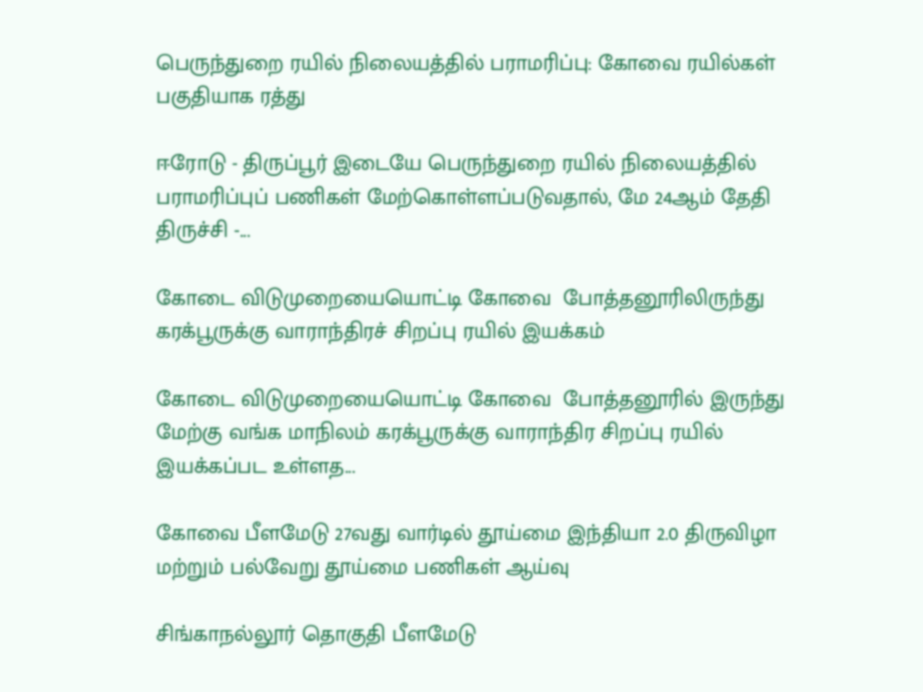பெருந்துறை ரயில் நிலையத்தில் பராமரிப்பு: கோவை ரயில்கள் பகுதியாக ரத்து

ஈரோடு - திருப்பூர் இடையே பெருந்துறை ரயில் நிலையத்தில் பராமரிப்புப் பணிகள் மேற்கொள்ளப்படுவதால், மே 24ஆம் தேதி திருச்சி -...

கோடை விடுமுறையையொட்டி கோவை  போத்தனூரிலிருந்து கரக்பூருக்கு வாராந்திரச் சிறப்பு ரயில் இயக்கம்

கோடை விடுமுறையையொட்டி கோவை  போத்தனூரில் இருந்து மேற்கு வங்க மாநிலம் கரக்பூருக்கு வாராந்திர சிறப்பு ரயில் இயக்கப்பட உள்ளத...

கோவை பீளமேடு 27வது வார்டில் தூய்மை இந்தியா 2.0 திருவிழா மற்றும் பல்வேறு தூய்மை பணிகள் ஆய்வு

சிங்காநல்லூர் தொகுதி பீளமேடு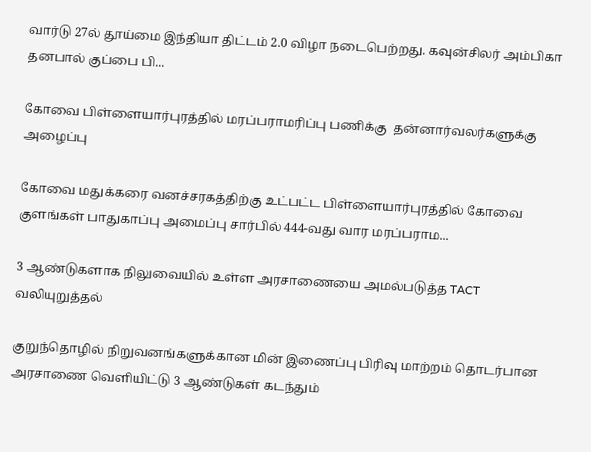வார்டு 27ல் தூய்மை இந்தியா திட்டம் 2.0 விழா நடைபெற்றது. கவுன்சிலர் அம்பிகா தனபால் குப்பை பி...

கோவை பிள்ளையார்புரத்தில் மரப்பராமரிப்பு பணிக்கு  தன்னார்வலர்களுக்கு அழைப்பு

கோவை மதுக்கரை வனச்சரகத்திற்கு உட்பட்ட பிள்ளையார்புரத்தில் கோவை குளங்கள் பாதுகாப்பு அமைப்பு சார்பில் 444-வது வார மரப்பராம...

3 ஆண்டுகளாக நிலுவையில் உள்ள அரசாணையை அமல்படுத்த TACT வலியுறுத்தல்

குறுந்தொழில் நிறுவனங்களுக்கான மின் இணைப்பு பிரிவு மாற்றம் தொடர்பான அரசாணை வெளியிட்டு 3 ஆண்டுகள் கடந்தும்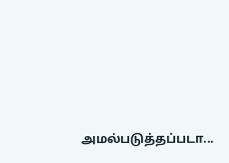அமல்படுத்தப்படா...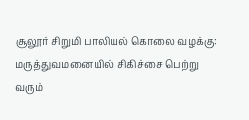சூலூர் சிறுமி பாலியல் கொலை வழக்கு: மருத்துவமனையில் சிகிச்சை பெற்று வரும்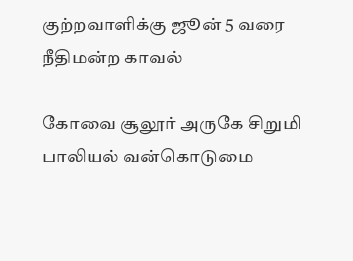குற்றவாளிக்கு ஜூன் 5 வரை நீதிமன்ற காவல்

கோவை சூலூர் அருகே சிறுமி பாலியல் வன்கொடுமை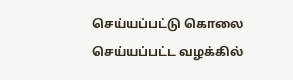செய்யப்பட்டு கொலை செய்யப்பட்ட வழக்கில்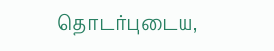தொடர்புடைய,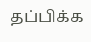தப்பிக்க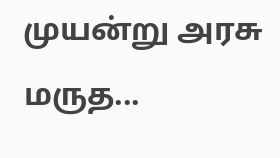முயன்று அரசு மருத...